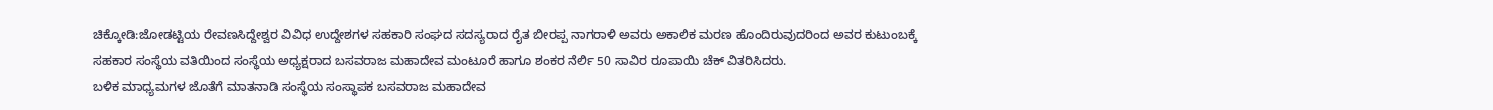ಚಿಕ್ಕೋಡಿ:ಜೋಡಟ್ಟಿಯ ರೇವಣಸಿದ್ದೇಶ್ವರ ವಿವಿಧ ಉದ್ದೇಶಗಳ ಸಹಕಾರಿ ಸಂಘದ ಸದಸ್ಯರಾದ ರೈತ ಬೀರಪ್ಪ ನಾಗರಾಳಿ ಅವರು ಅಕಾಲಿಕ ಮರಣ ಹೊಂದಿರುವುದರಿಂದ ಅವರ ಕುಟುಂಬಕ್ಕೆ ಸಹಕಾರ ಸಂಸ್ಥೆಯ ವತಿಯಿಂದ ಸಂಸ್ಥೆಯ ಅಧ್ಯಕ್ಷರಾದ ಬಸವರಾಜ ಮಹಾದೇವ ಮಂಟೂರೆ ಹಾಗೂ ಶಂಕರ ನೆರ್ಲಿ 50 ಸಾವಿರ ರೂಪಾಯಿ ಚೆಕ್ ವಿತರಿಸಿದರು.
ಬಳಿಕ ಮಾಧ್ಯಮಗಳ ಜೊತೆಗೆ ಮಾತನಾಡಿ ಸಂಸ್ಥೆಯ ಸಂಸ್ಥಾಪಕ ಬಸವರಾಜ ಮಹಾದೇವ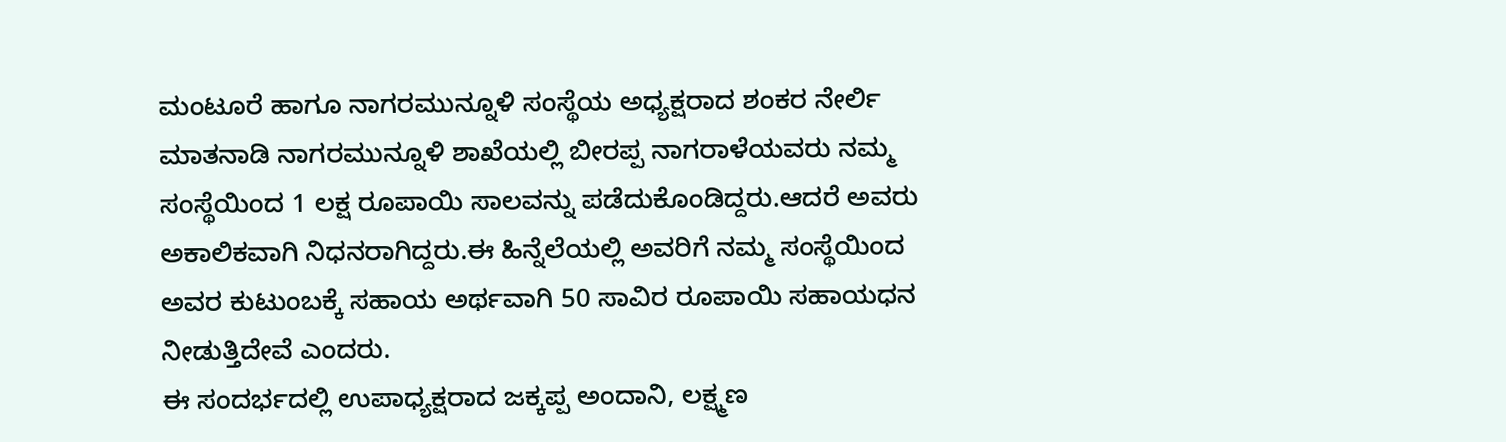ಮಂಟೂರೆ ಹಾಗೂ ನಾಗರಮುನ್ನೂಳಿ ಸಂಸ್ಥೆಯ ಅಧ್ಯಕ್ಷರಾದ ಶಂಕರ ನೇರ್ಲಿ ಮಾತನಾಡಿ ನಾಗರಮುನ್ನೂಳಿ ಶಾಖೆಯಲ್ಲಿ ಬೀರಪ್ಪ ನಾಗರಾಳೆಯವರು ನಮ್ಮ ಸಂಸ್ಥೆಯಿಂದ 1 ಲಕ್ಷ ರೂಪಾಯಿ ಸಾಲವನ್ನು ಪಡೆದುಕೊಂಡಿದ್ದರು.ಆದರೆ ಅವರು ಅಕಾಲಿಕವಾಗಿ ನಿಧನರಾಗಿದ್ದರು.ಈ ಹಿನ್ನೆಲೆಯಲ್ಲಿ ಅವರಿಗೆ ನಮ್ಮ ಸಂಸ್ಥೆಯಿಂದ ಅವರ ಕುಟುಂಬಕ್ಕೆ ಸಹಾಯ ಅರ್ಥವಾಗಿ 50 ಸಾವಿರ ರೂಪಾಯಿ ಸಹಾಯಧನ ನೀಡುತ್ತಿದೇವೆ ಎಂದರು.
ಈ ಸಂದರ್ಭದಲ್ಲಿ ಉಪಾಧ್ಯಕ್ಷರಾದ ಜಕ್ಕಪ್ಪ ಅಂದಾನಿ, ಲಕ್ಷ್ಮಣ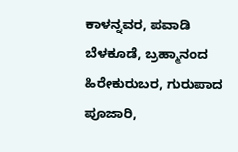ಕಾಳನ್ನವರ, ಪವಾಡಿ ಬೆಳಕೂಡೆ, ಬ್ರಹ್ಮಾನಂದ ಹಿರೇಕುರುಬರ, ಗುರುಪಾದ ಪೂಜಾರಿ,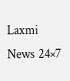Laxmi News 24×7